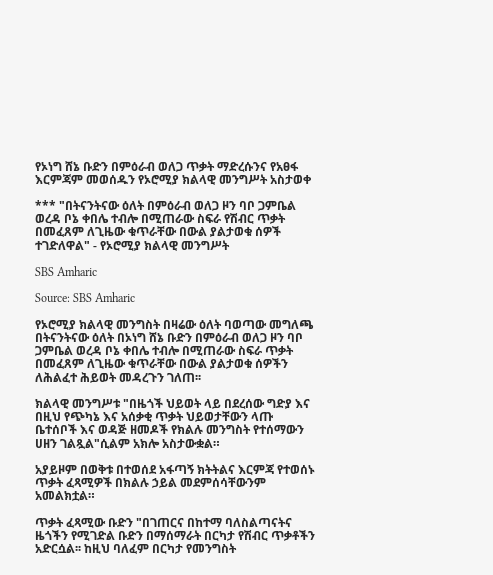የኦነግ ሸኔ ቡድን በምዕራብ ወለጋ ጥቃት ማድረሱንና የአፀፋ እርምጃም መወሰዱን የኦሮሚያ ክልላዊ መንግሥት አስታወቀ

*** "በትናንትናው ዕለት በምዕራብ ወለጋ ዞን ባቦ ጋምቤል ወረዳ ቦኔ ቀበሌ ተብሎ በሚጠራው ስፍራ የሽብር ጥቃት በመፈጸም ለጊዜው ቁጥራቸው በውል ያልታወቁ ሰዎች ተገድለዋል" - የኦሮሚያ ክልላዊ መንግሥት

SBS Amharic

Source: SBS Amharic

የኦሮሚያ ክልላዊ መንግስት በዛሬው ዕለት ባወጣው መግለጫ በትናንትናው ዕለት በኦነግ ሸኔ ቡድን በምዕራብ ወለጋ ዞን ባቦ ጋምቤል ወረዳ ቦኔ ቀበሌ ተብሎ በሚጠራው ስፍራ ጥቃት በመፈጸም ለጊዜው ቁጥራቸው በውል ያልታወቁ ሰዎችን ለሕልፈተ ሕይወት መዳረጉን ገለጠ፡፡

ክልላዊ መንግሥቱ "በዜጎች ህይወት ላይ በደረሰው ግድያ እና በዚህ የጭካኔ እና አሰቃቂ ጥቃት ህይወታቸውን ላጡ ቤተሰቦች እና ወዳጅ ዘመዶች የክልሉ መንግስት የተሰማውን ሀዘን ገልጿል"ሲልም አክሎ አስታውቋል።

አያይዞም በወቅቱ በተወሰደ አፋጣኝ ክትትልና እርምጃ የተወሰኑ ጥቃት ፈጻሚዎች በክልሉ ኃይል መደምሰሳቸውንም አመልክቷል።

ጥቃት ፈጻሚው ቡድን "በገጠርና በከተማ ባለስልጣናትና ዜጎችን የሚገድል ቡድን በማሰማራት በርካታ የሽብር ጥቃቶችን አድርሷል፡፡ ከዚህ ባለፈም በርካታ የመንግስት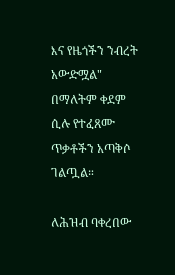እና የዜጎችን ንብረት አውድሟል" በማለትም ቀደም ሲሉ የተፈጸሙ ጥቃቶችን አጣቅሶ ገልጧል።

ለሕዝብ ባቀረበው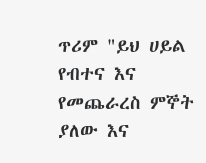ጥሪም "ይህ ሀይል የብተና እና የመጨራረስ ምኞት ያለው እና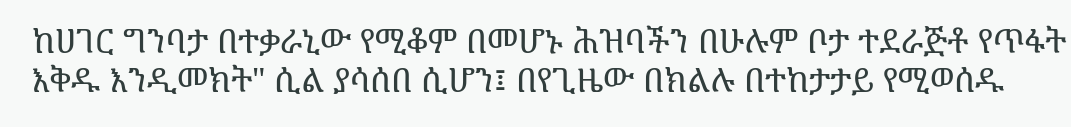ከሀገር ግንባታ በተቃራኒው የሚቆም በመሆኑ ሕዝባችን በሁሉም ቦታ ተደራጅቶ የጥፋት እቅዱ እንዲመክት" ሲል ያሳሰበ ሲሆን፤ በየጊዜው በክልሉ በተከታታይ የሚወሰዱ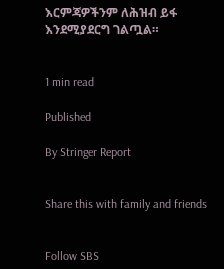እርምጃዎችንም ለሕዝብ ይፋ እንደሚያደርግ ገልጧል።


1 min read

Published

By Stringer Report


Share this with family and friends


Follow SBS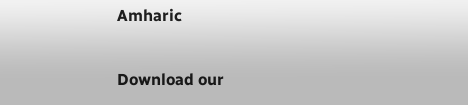Amharic

Download our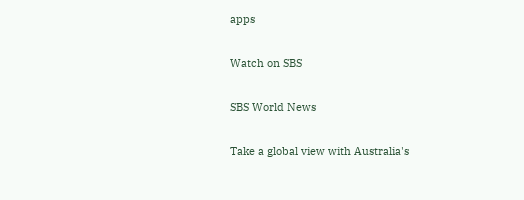apps

Watch on SBS

SBS World News

Take a global view with Australia's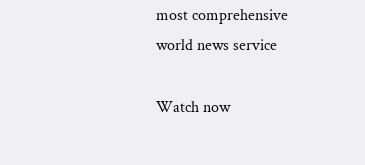most comprehensive world news service

Watch now